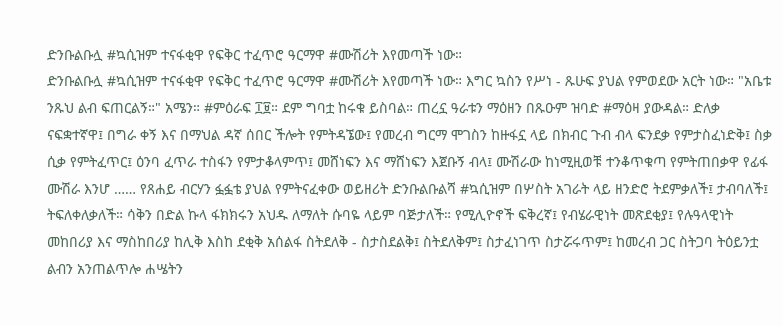ድንቡልቡሏ #ኳሲዝም ተናፋቂዋ የፍቅር ተፈጥሮ ዓርማዋ #ሙሽሪት እየመጣች ነው።
ድንቡልቡሏ #ኳሲዝም ተናፋቂዋ የፍቅር ተፈጥሮ ዓርማዋ #ሙሽሪት እየመጣች ነው። እግር ኳስን የሥነ - ጹሁፍ ያህል የምወደው አርት ነው። "አቤቱ ንጹህ ልብ ፍጠርልኝ።" አሜን። #ምዕራፍ ፲፱። ደም ግባቷ ከሩቁ ይስባል። ጠረኗ ዓራቱን ማዕዘን በጹዑም ዝባድ #ማዕዛ ያውዳል። ድለቃ ናፍቋተኛዋ፤ በግራ ቀኝ እና በማህል ዳኛ ሰበር ችሎት የምትዳኜው፤ የመረብ ግርማ ሞገስን ከዙፋኗ ላይ በክብር ጉብ ብላ ፍንደቃ የምታስፈነድቅ፤ ስቃ ሲቃ የምትፈጥር፤ ዕንባ ፈጥራ ተስፋን የምታቆላምጥ፤ መሸነፍን እና ማሸነፍን እጀቡኝ ብላ፤ ሙሽራው ከነሚዚወቹ ተንቆጥቁጣ የምትጠበቃዋ የፊፋ ሙሽራ እንሆ …… የጸሐይ ብርሃን ፏፏቴ ያህል የምትናፈቀው ወይዘሪት ድንቡልቡልሻ #ኳሲዝም በሦስት አገራት ላይ ዘንድሮ ትደምቃለች፤ ታብባለች፤ ትፍለቀለቃለች። ሳቅን በድል ኩላ ፋክክሩን አህዱ ለማለት ሱባዬ ላይም ባጅታለች። የሚሊዮኖች ፍቅረኛ፤ የብሄራዊነት መጽደቂያ፤ የሉዓላዊነት መከበሪያ እና ማስከበሪያ ከሊቅ እስከ ደቂቅ አሰልፋ ስትደለቅ - ስታስደልቅ፤ ስትደለቅም፤ ስታፈነገጥ ስታሯሩጥም፤ ከመረብ ጋር ስትጋባ ትዕይንቷ ልብን አንጠልጥሎ ሐሤትን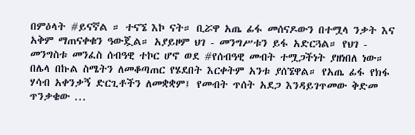በምዕላት #ይናኛል ። ተናኜ እኮ ናት። ቢሯዋ አጤ ፊፋ መሰናዶውን በተሟላ ንቃት እና አቅም ማጠናቀቁን ዓውጇል። አያይዞም ህገ - መንግሥቱን ይፋ አድርጓል። የህገ - መንግስቱ መንፈስ ሰብዓዊ ተኮር ሆኖ ወደ #የሰብዓዊ መብት ተሟጋችነት ያዘነበለ ነው። በሌላ በኩል ስሜትን ለመቆጣጠር የሄደበት እርቀትም አንቱ ያሰኜዋል። የአጤ ፊፋ የክፋ ሃሳብ አቀንቃኝ ድርጊቶችን ለመቋቋም፤ የመብት ጥሰት አደጋ እንዳይገጥመው ቅድመ ጥንቃቄው ...